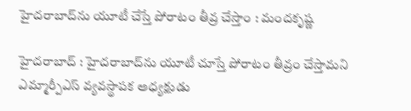హైదరాబాద్‌ను యూటీ చేస్తే పోరాటం తీవ్ర చేస్తాం : మందకృష్ణ

హైదరాబాద్‌ : హైదరాబాద్‌ను యూటీ చూస్తే పోరాటం తీవ్రం చేస్తామని ఎమ్మార్పీఎస్‌ వ్యవస్థాపక అధ్యక్షుడు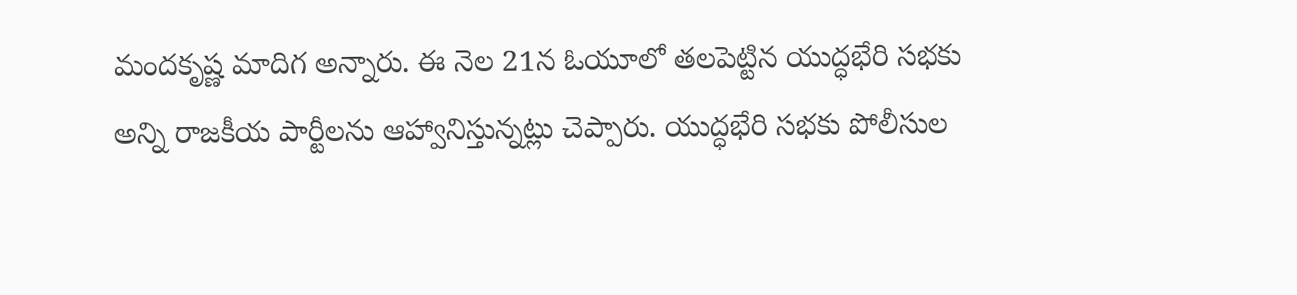మందకృష్ణ మాదిగ అన్నారు. ఈ నెల 21న ఓయూలో తలపెట్టిన యుద్ధభేరి సభకు అన్ని రాజకీయ పార్టీలను ఆహ్వానిస్తున్నట్లు చెప్పారు. యుద్ధభేరి సభకు పోలీసుల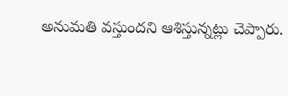అనుమతి వస్తుందని ఆశిస్తున్నట్లు చెప్పారు.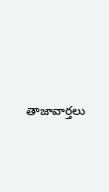తాజావార్తలు